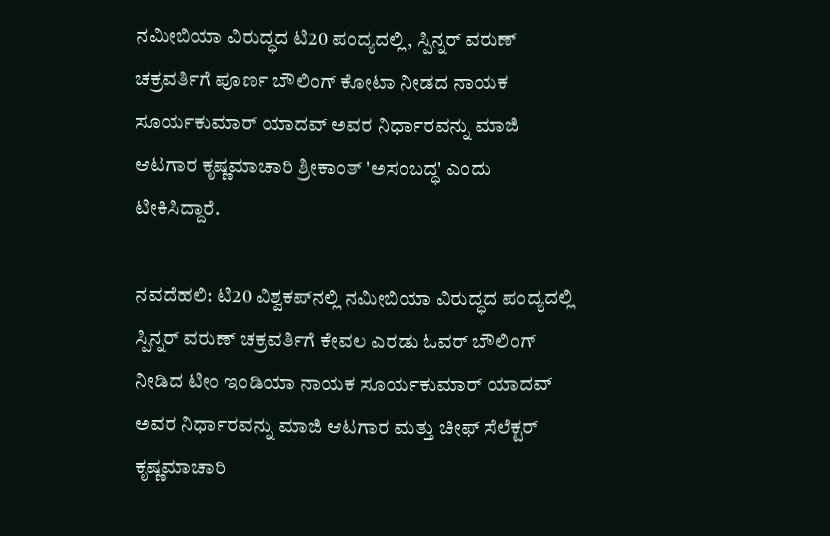ನಮೀಬಿಯಾ ವಿರುದ್ಧದ ಟಿ20 ಪಂದ್ಯದಲ್ಲಿ, ಸ್ಪಿನ್ನರ್ ವರುಣ್ ಚಕ್ರವರ್ತಿಗೆ ಪೂರ್ಣ ಬೌಲಿಂಗ್ ಕೋಟಾ ನೀಡದ ನಾಯಕ ಸೂರ್ಯಕುಮಾರ್ ಯಾದವ್ ಅವರ ನಿರ್ಧಾರವನ್ನು ಮಾಜಿ ಆಟಗಾರ ಕೃಷ್ಣಮಾಚಾರಿ ಶ್ರೀಕಾಂತ್ 'ಅಸಂಬದ್ಧ' ಎಂದು ಟೀಕಿಸಿದ್ದಾರೆ.

ನವದೆಹಲಿ: ಟಿ20 ವಿಶ್ವಕಪ್‌ನಲ್ಲಿ ನಮೀಬಿಯಾ ವಿರುದ್ಧದ ಪಂದ್ಯದಲ್ಲಿ ಸ್ಪಿನ್ನರ್ ವರುಣ್ ಚಕ್ರವರ್ತಿಗೆ ಕೇವಲ ಎರಡು ಓವರ್ ಬೌಲಿಂಗ್ ನೀಡಿದ ಟೀಂ ಇಂಡಿಯಾ ನಾಯಕ ಸೂರ್ಯಕುಮಾರ್ ಯಾದವ್ ಅವರ ನಿರ್ಧಾರವನ್ನು ಮಾಜಿ ಆಟಗಾರ ಮತ್ತು ಚೀಫ್ ಸೆಲೆಕ್ಟರ್ ಕೃಷ್ಣಮಾಚಾರಿ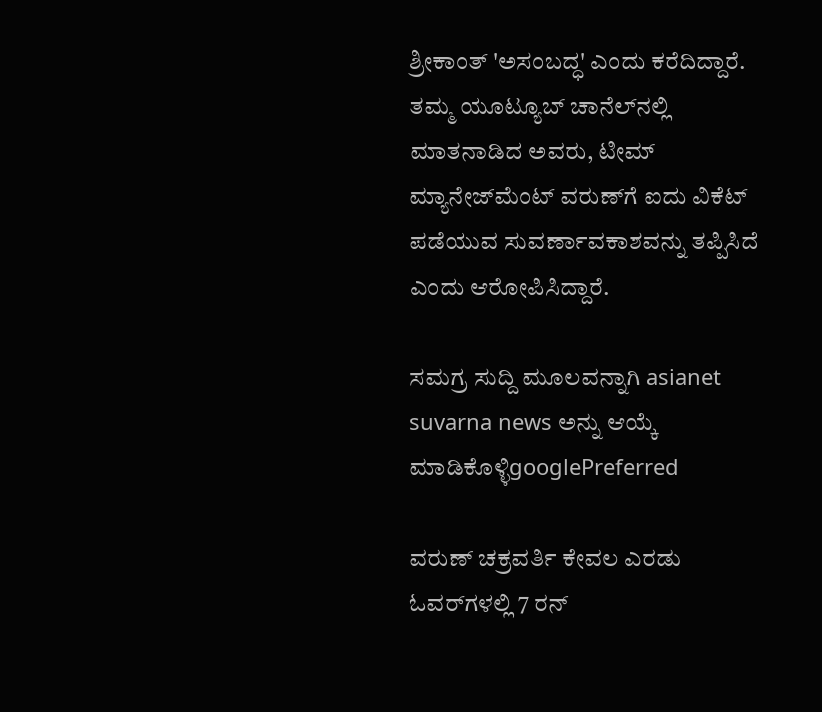ಶ್ರೀಕಾಂತ್ 'ಅಸಂಬದ್ಧ' ಎಂದು ಕರೆದಿದ್ದಾರೆ. ತಮ್ಮ ಯೂಟ್ಯೂಬ್ ಚಾನೆಲ್‌ನಲ್ಲಿ ಮಾತನಾಡಿದ ಅವರು, ಟೀಮ್ ಮ್ಯಾನೇಜ್‌ಮೆಂಟ್ ವರುಣ್‌ಗೆ ಐದು ವಿಕೆಟ್ ಪಡೆಯುವ ಸುವರ್ಣಾವಕಾಶವನ್ನು ತಪ್ಪಿಸಿದೆ ಎಂದು ಆರೋಪಿಸಿದ್ದಾರೆ.

ಸಮಗ್ರ ಸುದ್ದಿ ಮೂಲವನ್ನಾಗಿ asianet suvarna news ಅನ್ನು ಆಯ್ಕೆ ಮಾಡಿಕೊಳ್ಳಿgooglePreferred

ವರುಣ್ ಚಕ್ರವರ್ತಿ ಕೇವಲ ಎರಡು ಓವರ್‌ಗಳಲ್ಲಿ 7 ರನ್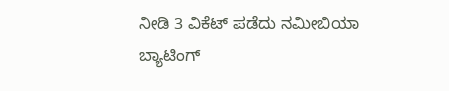ನೀಡಿ 3 ವಿಕೆಟ್ ಪಡೆದು ನಮೀಬಿಯಾ ಬ್ಯಾಟಿಂಗ್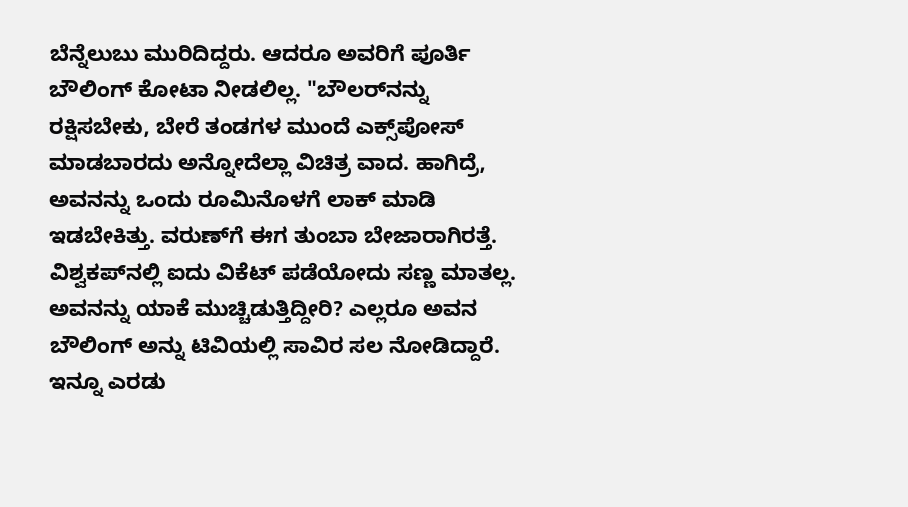ಬೆನ್ನೆಲುಬು ಮುರಿದಿದ್ದರು. ಆದರೂ ಅವರಿಗೆ ಪೂರ್ತಿ ಬೌಲಿಂಗ್ ಕೋಟಾ ನೀಡಲಿಲ್ಲ. "ಬೌಲರ್‌ನನ್ನು ರಕ್ಷಿಸಬೇಕು, ಬೇರೆ ತಂಡಗಳ ಮುಂದೆ ಎಕ್ಸ್‌ಪೋಸ್ ಮಾಡಬಾರದು ಅನ್ನೋದೆಲ್ಲಾ ವಿಚಿತ್ರ ವಾದ. ಹಾಗಿದ್ರೆ, ಅವನನ್ನು ಒಂದು ರೂಮಿನೊಳಗೆ ಲಾಕ್ ಮಾಡಿ ಇಡಬೇಕಿತ್ತು. ವರುಣ್‌ಗೆ ಈಗ ತುಂಬಾ ಬೇಜಾರಾಗಿರತ್ತೆ. ವಿಶ್ವಕಪ್‌ನಲ್ಲಿ ಐದು ವಿಕೆಟ್ ಪಡೆಯೋದು ಸಣ್ಣ ಮಾತಲ್ಲ. ಅವನನ್ನು ಯಾಕೆ ಮುಚ್ಚಿಡುತ್ತಿದ್ದೀರಿ? ಎಲ್ಲರೂ ಅವನ ಬೌಲಿಂಗ್ ಅನ್ನು ಟಿವಿಯಲ್ಲಿ ಸಾವಿರ ಸಲ ನೋಡಿದ್ದಾರೆ. ಇನ್ನೂ ಎರಡು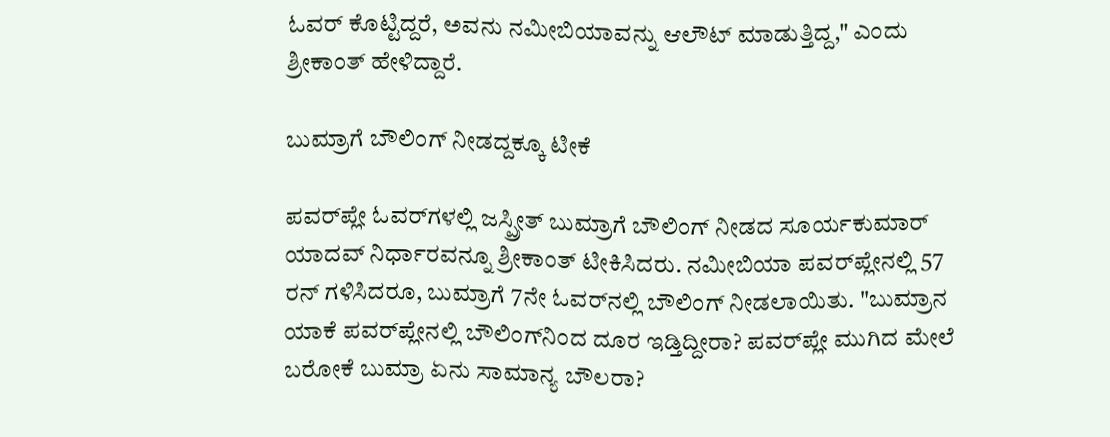ಓವರ್ ಕೊಟ್ಟಿದ್ದರೆ, ಅವನು ನಮೀಬಿಯಾವನ್ನು ಆಲೌಟ್ ಮಾಡುತ್ತಿದ್ದ," ಎಂದು ಶ್ರೀಕಾಂತ್ ಹೇಳಿದ್ದಾರೆ.

ಬುಮ್ರಾಗೆ ಬೌಲಿಂಗ್ ನೀಡದ್ದಕ್ಕೂ ಟೀಕೆ

ಪವರ್‌ಪ್ಲೇ ಓವರ್‌ಗಳಲ್ಲಿ ಜಸ್ಪ್ರೀತ್ ಬುಮ್ರಾಗೆ ಬೌಲಿಂಗ್ ನೀಡದ ಸೂರ್ಯಕುಮಾರ್ ಯಾದವ್ ನಿರ್ಧಾರವನ್ನೂ ಶ್ರೀಕಾಂತ್ ಟೀಕಿಸಿದರು. ನಮೀಬಿಯಾ ಪವರ್‌ಪ್ಲೇನಲ್ಲಿ 57 ರನ್ ಗಳಿಸಿದರೂ, ಬುಮ್ರಾಗೆ 7ನೇ ಓವರ್‌ನಲ್ಲಿ ಬೌಲಿಂಗ್ ನೀಡಲಾಯಿತು. "ಬುಮ್ರಾನ ಯಾಕೆ ಪವರ್‌ಪ್ಲೇನಲ್ಲಿ ಬೌಲಿಂಗ್‌ನಿಂದ ದೂರ ಇಡ್ತಿದ್ದೀರಾ? ಪವರ್‌ಪ್ಲೇ ಮುಗಿದ ಮೇಲೆ ಬರೋಕೆ ಬುಮ್ರಾ ಏನು ಸಾಮಾನ್ಯ ಬೌಲರಾ?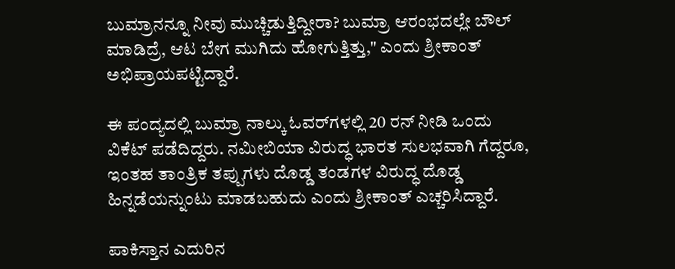ಬುಮ್ರಾನನ್ನೂ ನೀವು ಮುಚ್ಚಿಡುತ್ತಿದ್ದೀರಾ? ಬುಮ್ರಾ ಆರಂಭದಲ್ಲೇ ಬೌಲ್ ಮಾಡಿದ್ರೆ, ಆಟ ಬೇಗ ಮುಗಿದು ಹೋಗುತ್ತಿತ್ತು," ಎಂದು ಶ್ರೀಕಾಂತ್ ಅಭಿಪ್ರಾಯಪಟ್ಟಿದ್ದಾರೆ.

ಈ ಪಂದ್ಯದಲ್ಲಿ ಬುಮ್ರಾ ನಾಲ್ಕು ಓವರ್‌ಗಳಲ್ಲಿ 20 ರನ್ ನೀಡಿ ಒಂದು ವಿಕೆಟ್ ಪಡೆದಿದ್ದರು. ನಮೀಬಿಯಾ ವಿರುದ್ಧ ಭಾರತ ಸುಲಭವಾಗಿ ಗೆದ್ದರೂ, ಇಂತಹ ತಾಂತ್ರಿಕ ತಪ್ಪುಗಳು ದೊಡ್ಡ ತಂಡಗಳ ವಿರುದ್ಧ ದೊಡ್ಡ ಹಿನ್ನಡೆಯನ್ನುಂಟು ಮಾಡಬಹುದು ಎಂದು ಶ್ರೀಕಾಂತ್ ಎಚ್ಚರಿಸಿದ್ದಾರೆ.

ಪಾಕಿಸ್ತಾನ ಎದುರಿನ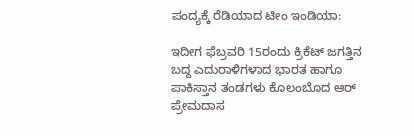ಪಂದ್ಯಕ್ಕೆ ರೆಡಿಯಾದ ಟೀಂ ಇಂಡಿಯಾ:

ಇದೀಗ ಫೆಬ್ರವರಿ 15ರಂದು ಕ್ರಿಕೆಟ್ ಜಗತ್ತಿನ ಬದ್ದ ಎದುರಾಳಿಗಳಾದ ಭಾರತ ಹಾಗೂ ಪಾಕಿಸ್ತಾನ ತಂಡಗಳು ಕೊಲಂಬೊದ ಆರ್‌ ಪ್ರೇಮದಾಸ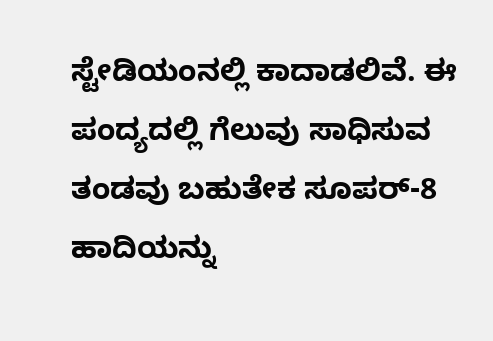ಸ್ಟೇಡಿಯಂನಲ್ಲಿ ಕಾದಾಡಲಿವೆ. ಈ ಪಂದ್ಯದಲ್ಲಿ ಗೆಲುವು ಸಾಧಿಸುವ ತಂಡವು ಬಹುತೇಕ ಸೂಪರ್-8 ಹಾದಿಯನ್ನು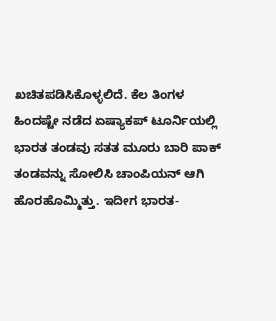ಖಚಿತಪಡಿಸಿಕೊಳ್ಳಲಿದೆ. ಕೆಲ ತಿಂಗಳ ಹಿಂದಷ್ಟೇ ನಡೆದ ಏಷ್ಯಾಕಪ್ ಟೂರ್ನಿಯಲ್ಲಿ ಭಾರತ ತಂಡವು ಸತತ ಮೂರು ಬಾರಿ ಪಾಕ್ ತಂಡವನ್ನು ಸೋಲಿಸಿ ಚಾಂಪಿಯನ್ ಆಗಿ ಹೊರಹೊಮ್ಮಿತ್ತು. ಇದೀಗ ಭಾರತ-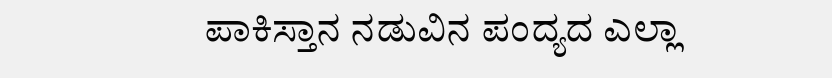ಪಾಕಿಸ್ತಾನ ನಡುವಿನ ಪಂದ್ಯದ ಎಲ್ಲಾ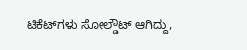ಟಿಕೆಟ್‌ಗಳು ಸೋಲ್ಡೌಟ್ ಆಗಿದ್ದು,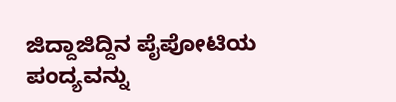ಜಿದ್ದಾಜಿದ್ದಿನ ಪೈಪೋಟಿಯ ಪಂದ್ಯವನ್ನು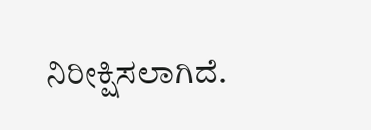ನಿರೀಕ್ಷಿಸಲಾಗಿದೆ.